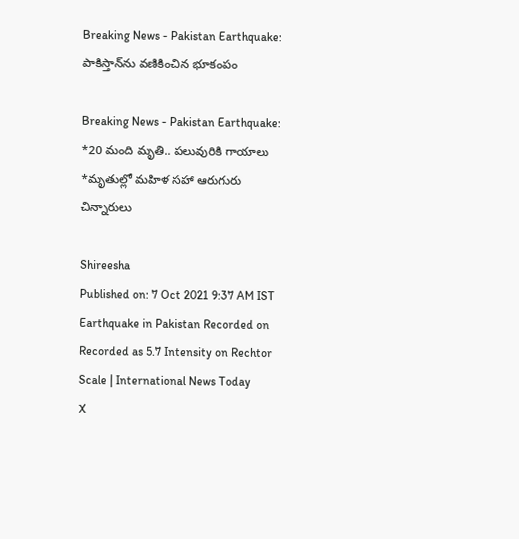Breaking News - Pakistan Earthquake: పాకిస్తాన్‌ను వణికించిన భూకంపం

Breaking News - Pakistan Earthquake: *20 మంది మృతి.. పలువురికి గాయాలు *మృతుల్లో మహిళ సహా ఆరుగురు చిన్నారులు

Shireesha
Published on: 7 Oct 2021 9:37 AM IST
Earthquake in Pakistan Recorded on Recorded as 5.7 Intensity on Rechtor Scale | International News Today
X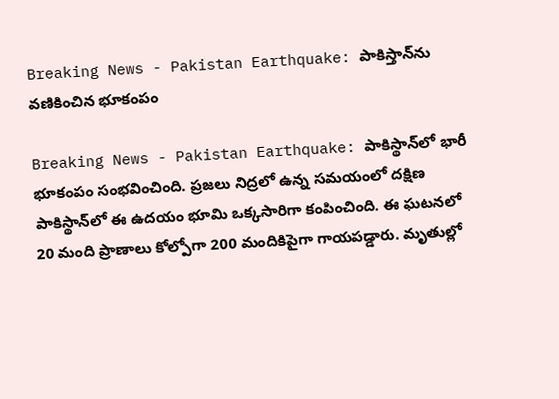Breaking News - Pakistan Earthquake: పాకిస్తాన్‌ను వణికించిన భూకంపం

Breaking News - Pakistan Earthquake: పాకిస్థాన్‌లో భారీ భూకంపం సంభవించింది. ప్రజలు నిద్రలో ఉన్న సమయంలో దక్షిణ పాకిస్థాన్‌లో ఈ ఉదయం భూమి ఒక్కసారిగా కంపించింది. ఈ ఘటనలో 20 మంది ప్రాణాలు కోల్పోగా 200 మందికిపైగా గాయపడ్డారు. మృతుల్లో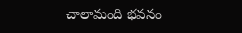చాలామంది భవనం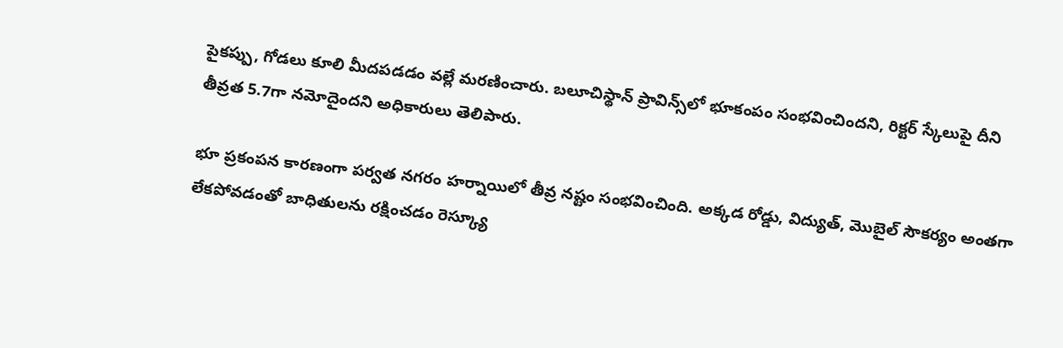పైకప్పు, గోడలు కూలి మీదపడడం వల్లే మరణించారు. బలూచిస్థాన్ ప్రావిన్స్‌లో భూకంపం సంభవించిందని, రిక్టర్ స్కేలుపై దీని తీవ్రత 5.7గా నమోదైందని అధికారులు తెలిపారు.

భూ ప్రకంపన కారణంగా పర్వత నగరం హర్నాయిలో తీవ్ర నష్టం సంభవించింది. అక్కడ రోడ్డు, విద్యుత్, మొబైల్ సౌకర్యం అంతగా లేకపోవడంతో బాధితులను రక్షించడం రెస్క్యూ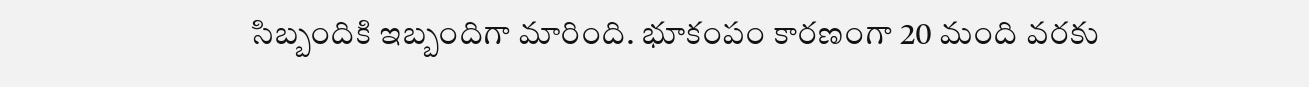సిబ్బందికి ఇబ్బందిగా మారింది. భూకంపం కారణంగా 20 మంది వరకు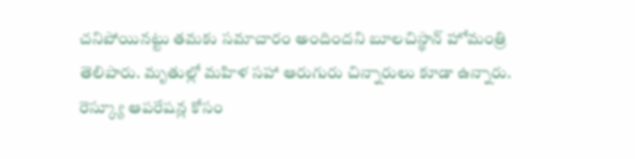చనిపోయినట్టు తమకు సమాచారం అందిందని బూలచిస్థాన్ హోమంత్రి తెలిపారు. మృతుల్లో మహిళ సహా ఆరుగురు చిన్నారులు కూడా ఉన్నారు. రెస్క్యూ ఆపరేషన్ల కోసం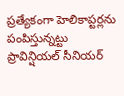ప్రత్యేకంగా హెలికాప్టర్లను పంపిస్తున్నట్టు ప్రావిన్షియల్ సీనియర్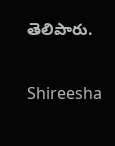తెలిపారు.

Shireesha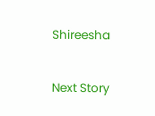Shireesha

Next Story